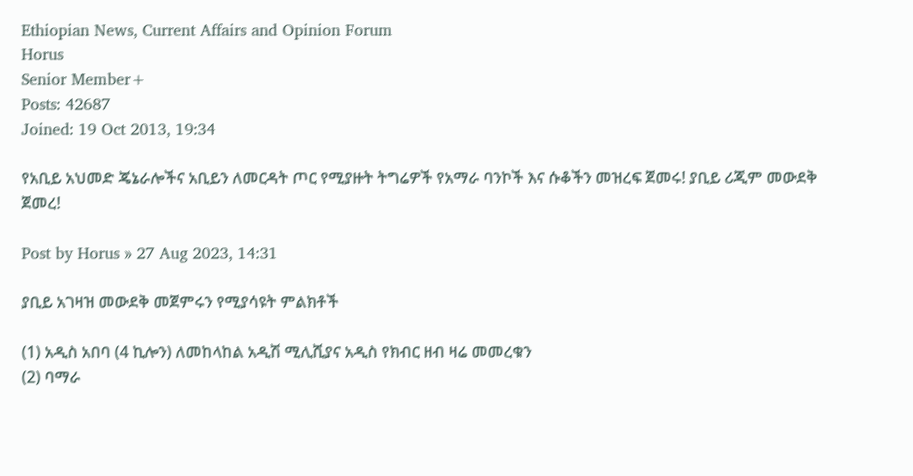Ethiopian News, Current Affairs and Opinion Forum
Horus
Senior Member+
Posts: 42687
Joined: 19 Oct 2013, 19:34

የአቢይ አህመድ ጄኔራሎችና አቢይን ለመርዳት ጦር የሚያዙት ትግሬዎች የአማራ ባንኮች እና ሱቆችን መዝረፍ ጀመሩ! ያቢይ ሪጂም መውደቅ ጀመረ!

Post by Horus » 27 Aug 2023, 14:31

ያቢይ አገዛዝ መውደቅ መጀምሩን የሚያሳዩት ምልክቶች

(1) አዲስ አበባ (4 ኪሎን) ለመከላከል አዲሽ ሚሊሺያና አዲስ የክብር ዘብ ዛሬ መመረቁን
(2) ባማራ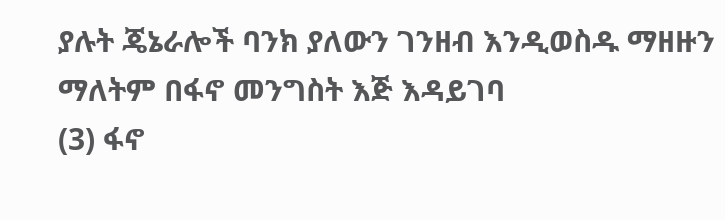ያሉት ጄኔራሎች ባንክ ያለውን ገንዘብ እንዲወስዱ ማዘዙን ማለትም በፋኖ መንግስት እጅ እዳይገባ
(3) ፋኖ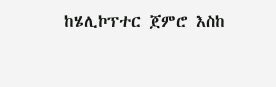ከሄሊኮፕተር ጀምሮ እስከ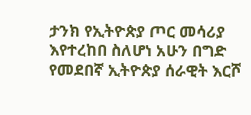ታንክ የኢትዮጵያ ጦር መሳሪያ እየተረከበ ስለሆነ አሁን በግድ የመደበኛ ኢትዮጵያ ሰራዊት እርሾ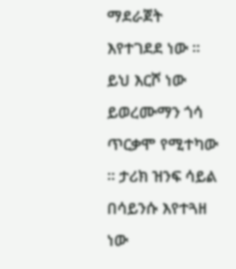ማደራጀት እየተገደደ ነው ። ይህ እርሾ ነው ይወረሙማን ጎሳ ጥርቃሞ የሚተካው ። ታሪክ ዝንፍ ሳይል በሳይንሱ እየተጓዘ ነው